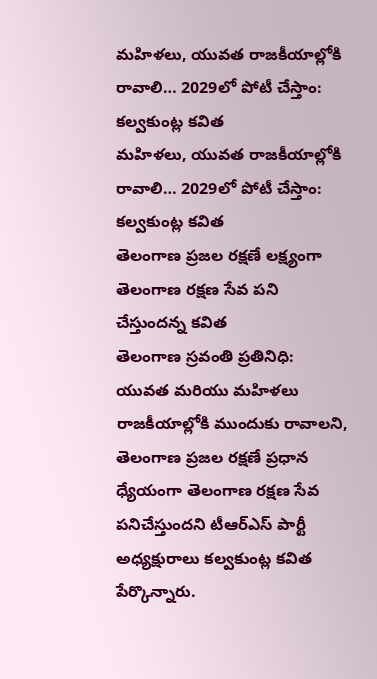మహిళలు, యువత రాజకీయాల్లోకి రావాలి… 2029లో పోటీ చేస్తాం: కల్వకుంట్ల కవిత
మహిళలు, యువత రాజకీయాల్లోకి రావాలి… 2029లో పోటీ చేస్తాం: కల్వకుంట్ల కవిత
తెలంగాణ ప్రజల రక్షణే లక్ష్యంగా తెలంగాణ రక్షణ సేవ పని చేస్తుందన్న కవిత
తెలంగాణ స్రవంతి ప్రతినిధి: యువత మరియు మహిళలు రాజకీయాల్లోకి ముందుకు రావాలని, తెలంగాణ ప్రజల రక్షణే ప్రధాన ధ్యేయంగా తెలంగాణ రక్షణ సేవ పనిచేస్తుందని టీఆర్ఎస్ పార్టీ అధ్యక్షురాలు కల్వకుంట్ల కవిత పేర్కొన్నారు.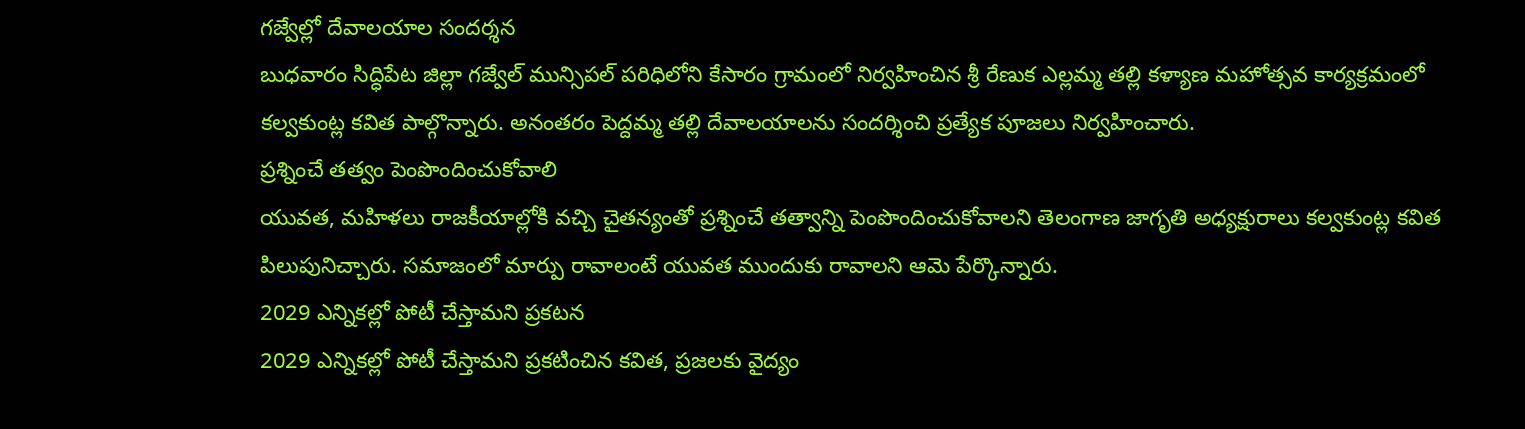గజ్వేల్లో దేవాలయాల సందర్శన
బుధవారం సిద్ధిపేట జిల్లా గజ్వేల్ మున్సిపల్ పరిధిలోని కేసారం గ్రామంలో నిర్వహించిన శ్రీ రేణుక ఎల్లమ్మ తల్లి కళ్యాణ మహోత్సవ కార్యక్రమంలో కల్వకుంట్ల కవిత పాల్గొన్నారు. అనంతరం పెద్దమ్మ తల్లి దేవాలయాలను సందర్శించి ప్రత్యేక పూజలు నిర్వహించారు.
ప్రశ్నించే తత్వం పెంపొందించుకోవాలి
యువత, మహిళలు రాజకీయాల్లోకి వచ్చి చైతన్యంతో ప్రశ్నించే తత్వాన్ని పెంపొందించుకోవాలని తెలంగాణ జాగృతి అధ్యక్షురాలు కల్వకుంట్ల కవిత పిలుపునిచ్చారు. సమాజంలో మార్పు రావాలంటే యువత ముందుకు రావాలని ఆమె పేర్కొన్నారు.
2029 ఎన్నికల్లో పోటీ చేస్తామని ప్రకటన
2029 ఎన్నికల్లో పోటీ చేస్తామని ప్రకటించిన కవిత, ప్రజలకు వైద్యం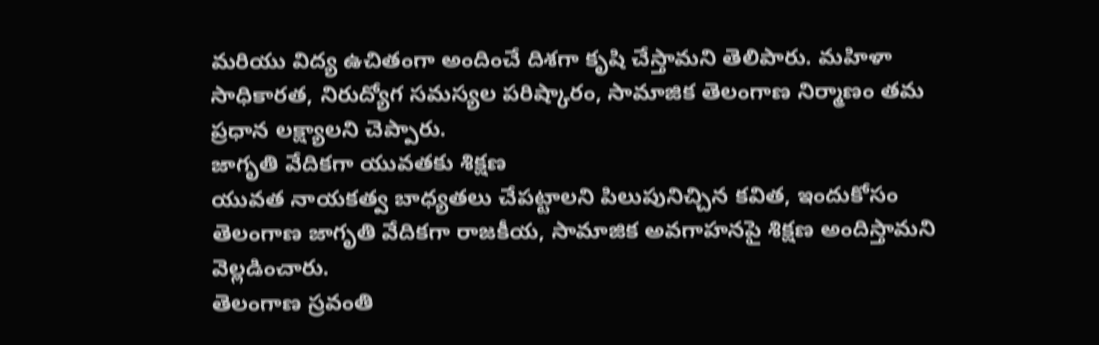మరియు విద్య ఉచితంగా అందించే దిశగా కృషి చేస్తామని తెలిపారు. మహిళా సాధికారత, నిరుద్యోగ సమస్యల పరిష్కారం, సామాజిక తెలంగాణ నిర్మాణం తమ ప్రధాన లక్ష్యాలని చెప్పారు.
జాగృతి వేదికగా యువతకు శిక్షణ
యువత నాయకత్వ బాధ్యతలు చేపట్టాలని పిలుపునిచ్చిన కవిత, ఇందుకోసం తెలంగాణ జాగృతి వేదికగా రాజకీయ, సామాజిక అవగాహనపై శిక్షణ అందిస్తామని వెల్లడించారు.
తెలంగాణ స్రవంతి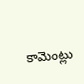కామెంట్లు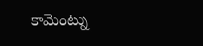కామెంట్ను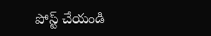పోస్ట్ చేయండి